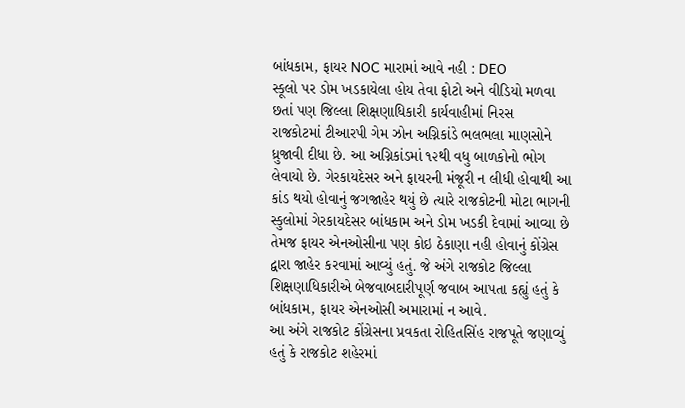બાંધકામ, ફાયર NOC મારામાં આવે નહી : DEO
સ્કૂલો પર ડોમ ખડકાયેલા હોય તેવા ફોટો અને વીડિયો મળવા છતાં પણ જિલ્લા શિક્ષણાધિકારી કાર્યવાહીમાં નિરસ
રાજકોટમાં ટીઆરપી ગેમ ઝોન અગ્નિકાંડે ભલભલા માણસોને ધ્રુજાવી દીધા છે. આ અગ્નિકાંડમાં ૧૨થી વધુ બાળકોનો ભોગ લેવાયો છે. ગેરકાયદેસર અને ફાયરની મંજૂરી ન લીધી હોવાથી આ કાંડ થયો હોવાનું જગજાહેર થયું છે ત્યારે રાજકોટની મોટા ભાગની સ્કુલોમાં ગેરકાયદેસર બાંધકામ અને ડોમ ખડકી દેવામાં આવ્યા છે તેમજ ફાયર એનઓસીના પણ કોઇ ઠેકાણા નહી હોવાનું કોંગ્રેસ દ્વારા જાહેર કરવામાં આવ્યું હતું. જે અંગે રાજકોટ જિલ્લા શિક્ષણાધિકારીએ બેજવાબદારીપૂર્ણ જવાબ આપતા કહ્યું હતું કે બાંધકામ, ફાયર એનઓસી અમારામાં ન આવે.
આ અંગે રાજકોટ કોંગ્રેસના પ્રવકતા રોહિતસિંહ રાજપૂતે જણાવ્યું હતું કે રાજકોટ શહેરમાં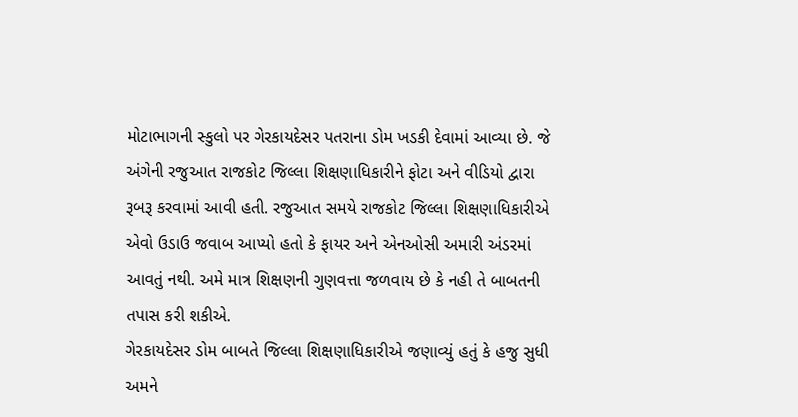મોટાભાગની સ્કુલો પર ગેરકાયદેસર પતરાના ડોમ ખડકી દેવામાં આવ્યા છે. જે અંગેની રજુઆત રાજકોટ જિલ્લા શિક્ષણાધિકારીને ફોટા અને વીડિયો દ્વારા રૂબરૂ કરવામાં આવી હતી. રજુઆત સમયે રાજકોટ જિલ્લા શિક્ષણાધિકારીએ એવો ઉડાઉ જવાબ આપ્યો હતો કે ફાયર અને એનઓસી અમારી અંડરમાં આવતું નથી. અમે માત્ર શિક્ષણની ગુણવત્તા જળવાય છે કે નહી તે બાબતની તપાસ કરી શકીએ.
ગેરકાયદેસર ડોમ બાબતે જિલ્લા શિક્ષણાધિકારીએ જણાવ્યું હતું કે હજુ સુધી અમને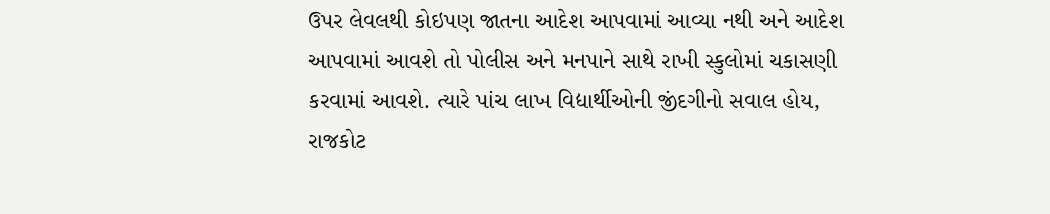ઉપર લેવલથી કોઇપણ જાતના આદેશ આપવામાં આવ્યા નથી અને આદેશ આપવામાં આવશે તો પોલીસ અને મનપાને સાથે રાખી સ્કુલોમાં ચકાસણી કરવામાં આવશે. ત્યારે પાંચ લાખ વિદ્યાર્થીઓની જીંદગીનો સવાલ હોય, રાજકોટ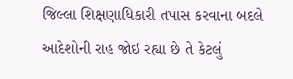જિલ્લા શિક્ષણાધિકારી તપાસ કરવાના બદલે આદેશોની રાહ જોઇ રહ્યા છે તે કેટલું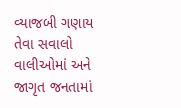વ્યાજબી ગણાય તેવા સવાલો વાલીઓમાં અને જાગૃત જનતામાં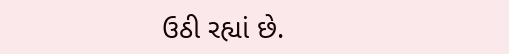ઉઠી રહ્યાં છે.